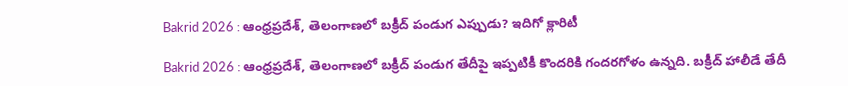Bakrid 2026 : ఆంధ్రప్రదేశ్, తెలంగాణలో బక్రీద్ పండుగ ఎప్పుడు? ఇదిగో క్లారిటీ

Bakrid 2026 : ఆంధ్రప్రదేశ్, తెలంగాణలో బక్రీద్ పండుగ తేదీపై ఇప్పటికీ కొందరికి గందరగోళం ఉన్నది. బక్రీద్ హాలీడే తేదీ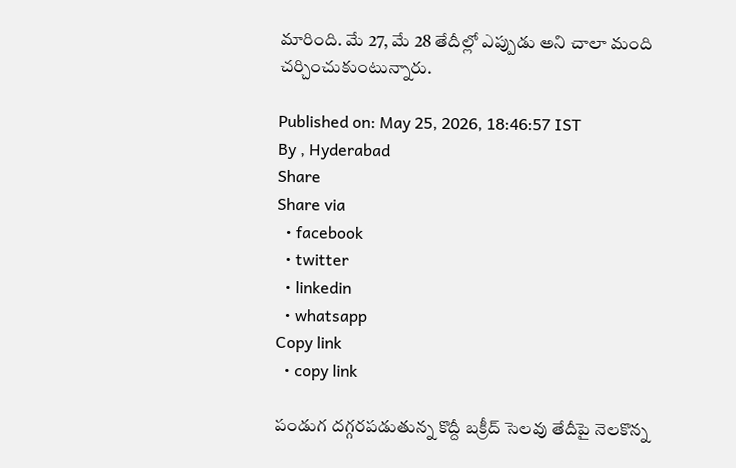మారింది. మే 27, మే 28 తేదీల్లో ఎప్పుడు అని చాలా మంది చర్చించుకుంటున్నారు.

Published on: May 25, 2026, 18:46:57 IST
By , Hyderabad
Share
Share via
  • facebook
  • twitter
  • linkedin
  • whatsapp
Copy link
  • copy link

పండుగ దగ్గరపడుతున్న కొద్దీ బక్రీద్ సెలవు తేదీపై నెలకొన్న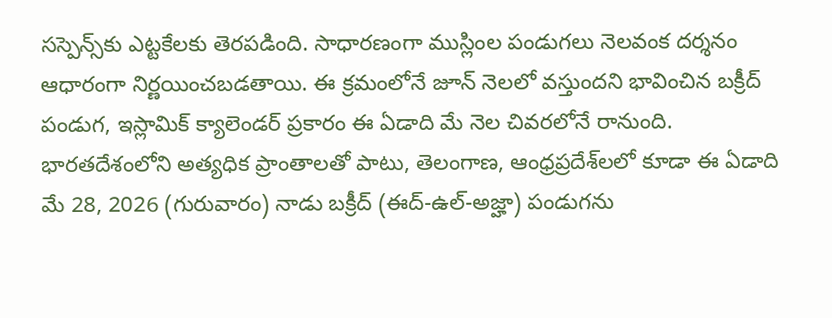సస్పెన్స్‌కు ఎట్టకేలకు తెరపడింది. సాధారణంగా ముస్లింల పండుగలు నెలవంక దర్శనం ఆధారంగా నిర్ణయించబడతాయి. ఈ క్రమంలోనే జూన్ నెలలో వస్తుందని భావించిన బక్రీద్ పండుగ, ఇస్లామిక్ క్యాలెండర్ ప్రకారం ఈ ఏడాది మే నెల చివరలోనే రానుంది. భారతదేశంలోని అత్యధిక ప్రాంతాలతో పాటు, తెలంగాణ, ఆంధ్రప్రదేశ్‌లలో కూడా ఈ ఏడాది మే 28, 2026 (గురువారం) నాడు బక్రీద్ (ఈద్-ఉల్-అజ్హా) పండుగను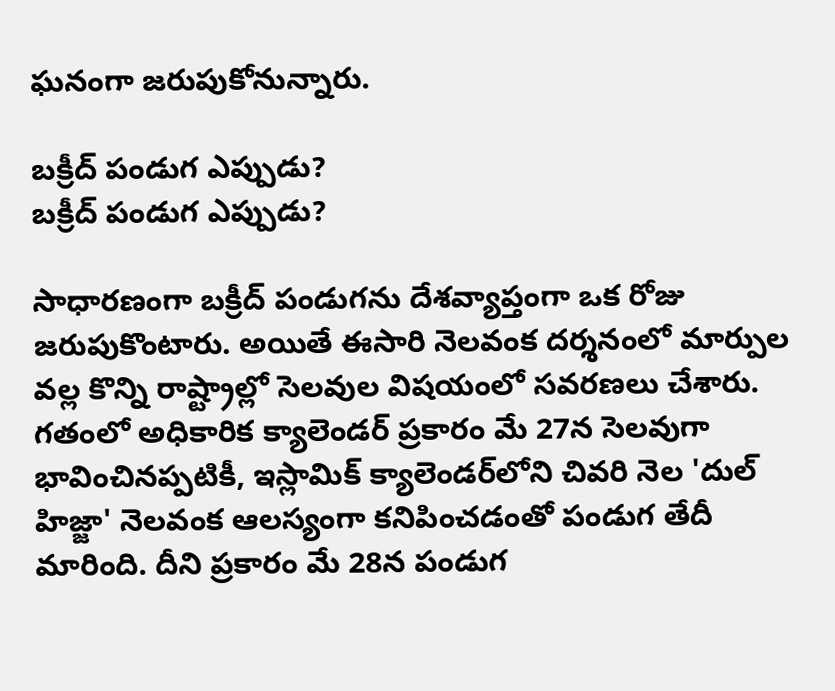ఘనంగా జరుపుకోనున్నారు.

బక్రీద్ పండుగ ఎప్పుడు?
బక్రీద్ పండుగ ఎప్పుడు?

సాధారణంగా బక్రీద్ పండుగను దేశవ్యాప్తంగా ఒక రోజు జరుపుకొంటారు. అయితే ఈసారి నెలవంక దర్శనంలో మార్పుల వల్ల కొన్ని రాష్ట్రాల్లో సెలవుల విషయంలో సవరణలు చేశారు. గతంలో అధికారిక క్యాలెండర్ ప్రకారం మే 27న సెలవుగా భావించినప్పటికీ, ఇస్లామిక్ క్యాలెండర్‌లోని చివరి నెల 'దుల్ హిజ్జా' నెలవంక ఆలస్యంగా కనిపించడంతో పండుగ తేదీ మారింది. దీని ప్రకారం మే 28న పండుగ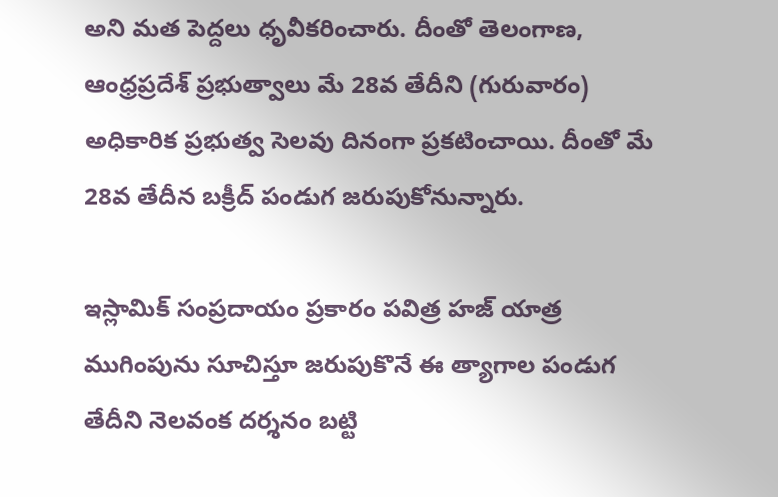అని మత పెద్దలు ధృవీకరించారు. దీంతో తెలంగాణ, ఆంధ్రప్రదేశ్ ప్రభుత్వాలు మే 28వ తేదీని (గురువారం) అధికారిక ప్రభుత్వ సెలవు దినంగా ప్రకటించాయి. దీంతో మే 28వ తేదీన బక్రీద్ పండుగ జరుపుకోనున్నారు.

ఇస్లామిక్ సంప్రదాయం ప్రకారం పవిత్ర హజ్ యాత్ర ముగింపును సూచిస్తూ జరుపుకొనే ఈ త్యాగాల పండుగ తేదీని నెలవంక దర్శనం బట్టి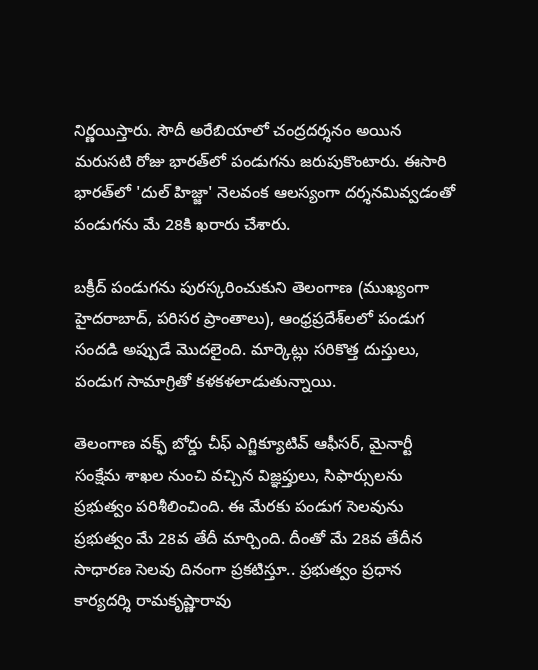నిర్ణయిస్తారు. సౌదీ అరేబియాలో చంద్రదర్శనం అయిన మరుసటి రోజు భారత్‌లో పండుగను జరుపుకొంటారు. ఈసారి భారత్‌లో 'దుల్ హిజ్జా' నెలవంక ఆలస్యంగా దర్శనమివ్వడంతో పండుగను మే 28కి ఖరారు చేశారు.

బక్రీద్ పండుగను పురస్కరించుకుని తెలంగాణ (ముఖ్యంగా హైదరాబాద్, పరిసర ప్రాంతాలు), ఆంధ్రప్రదేశ్‌లలో పండుగ సందడి అప్పుడే మొదలైంది. మార్కెట్లు సరికొత్త దుస్తులు, పండుగ సామాగ్రితో కళకళలాడుతున్నాయి.

తెలంగాణ వక్ఫ్ బోర్డు చీఫ్ ఎగ్జిక్యూటివ్ ఆఫీసర్, మైనార్టీ సంక్షేమ శాఖల నుంచి వచ్చిన విజ్ఞప్తులు, సిఫార్సులను ప్రభుత్వం పరిశీలించింది. ఈ మేరకు పండుగ సెలవును ప్రభుత్వం మే 28వ తేదీ మార్చింది. దీంతో మే 28వ తేదీన సాధారణ సెలవు దినంగా ప్రకటిస్తూ.. ప్రభుత్వం ప్రధాన కార్యదర్శి రామకృష్ణారావు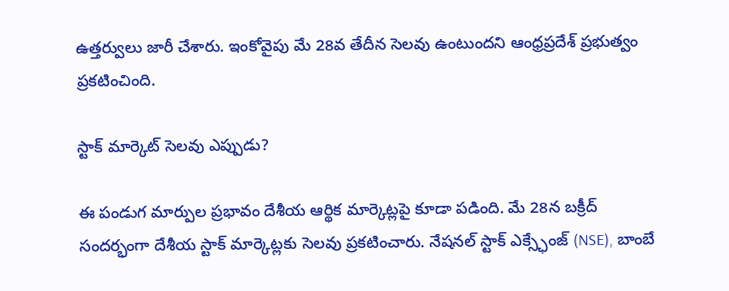ఉత్తర్వులు జారీ చేశారు. ఇంకోవైపు మే 28వ తేదీన సెలవు ఉంటుందని ఆంధ్రప్రదేశ్ ప్రభుత్వం ప్రకటించింది.

స్టాక్ మార్కెట్ సెలవు ఎప్పుడు?

ఈ పండుగ మార్పుల ప్రభావం దేశీయ ఆర్థిక మార్కెట్లపై కూడా పడింది. మే 28న బక్రీద్ సందర్భంగా దేశీయ స్టాక్ మార్కెట్లకు సెలవు ప్రకటించారు. నేషనల్ స్టాక్ ఎక్స్ఛేంజ్ (NSE), బాంబే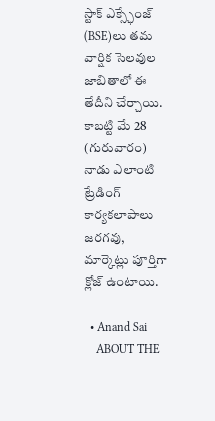స్టాక్ ఎక్స్ఛేంజ్ (BSE)లు తమ వార్షిక సెలవుల జాబితాలో ఈ తేదీని చేర్చాయి. కాబట్టి మే 28 (గురువారం) నాడు ఎలాంటి ట్రేడింగ్ కార్యకలాపాలు జరగవు, మార్కెట్లు పూర్తిగా క్లోజ్ ఉంటాయి.

  • Anand Sai
    ABOUT THE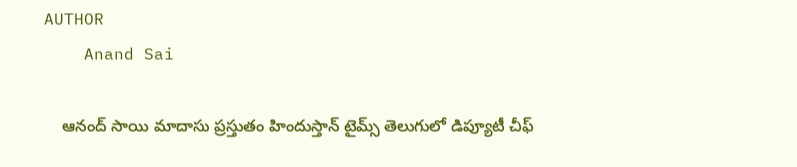AUTHOR
    Anand Sai

    ఆనంద్ సాయి మాదాసు ప్రస్తుతం హిందుస్తాన్ టైమ్స్ తెలుగులో డిప్యూటీ చీఫ్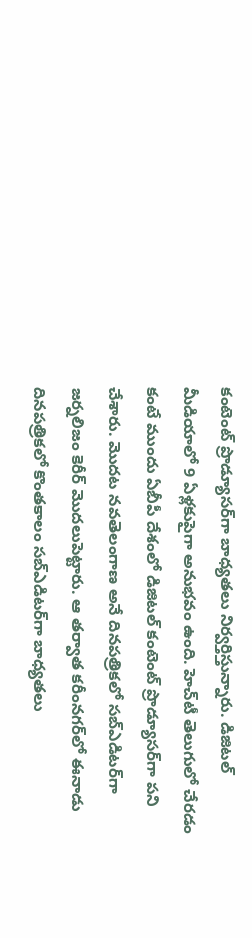కంటెంట్ ప్రొడ్యూసర్‌గా బాధ్యతలు నిర్వర్తిస్తున్నారు. డిజిటల్ మీడియాలో 9 ఏళ్లకుపైగా అనుభవం ఉంది. హెచ్‌టీ తెలుగులో చేరడం కంటే ముందు ఏబీపీ దేశంలో డిజిటల్ కంటెంట్ ప్రొడ్యూసర్‌గా పని చేశారు. మెుదట నవతెలంగాణ అనే దినపత్రికలో సబ్ఎడిటర్‌గా జర్నలిజం కెరీర్ మెుదలుపెట్టారు. ఆ తర్వాత కరీంనగర్‌లో ఈనాడు దినపత్రికలో కొంతకాలం సబ్‌ఎడిటర్‌గా బాధ్యతలు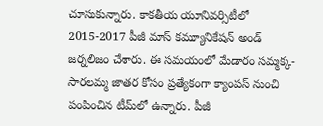చూసుకున్నారు. కాకతీయ యూనివర్సిటీలో 2015-2017 పీజీ మాస్ కమ్యూనికేషన్ అండ్ జర్నలిజం చేశారు. ఈ సమయంలో మేడారం సమ్మక్క-సారలమ్మ జాతర కోసం ప్రత్యేకంగా క్యాంపస్ నుంచి పంపించిన టీమ్‌లో ఉన్నారు. పీజీ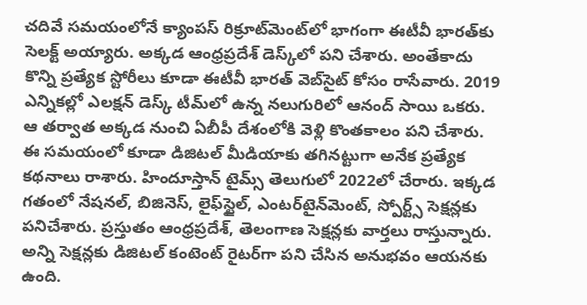చదివే సమయంలోనే క్యాంపస్ రిక్రూట్‌మెంట్‌లో భాగంగా ఈటీవీ భారత్‌కు సెలక్ట్ అయ్యారు. అక్కడ ఆంధ్రప్రదేశ్‌ డెస్క్‌లో పని చేశారు. అంతేకాదు కొన్ని ప్రత్యేక స్టోరీలు కూడా ఈటీవీ భారత్ వెబ్‌సైట్ కోసం రాసేవారు. 2019 ఎన్నికల్లో ఎలక్షన్ డెస్క్‌ టీమ్‌లో ఉన్న నలుగురిలో ఆనంద్ సాయి ఒకరు. ఆ తర్వాత అక్కడ నుంచి ఏబీపీ దేశంలోకి వెళ్లి కొంతకాలం పని చేశారు. ఈ సమయంలో కూడా డిజిటల్ మీడియాకు తగినట్టుగా అనేక ప్రత్యేక కథనాలు రాశారు. హిందూస్తాన్ టైమ్స్‌ తెలుగులో 2022లో చేరారు. ఇక్కడ గతంలో నేషనల్, బిజినెస్, లైఫ్‌స్టైల్, ఎంటర్‌టైన్‌మెంట్‌, స్పోర్ట్స్‌ సెక్షన్లకు పనిచేశారు. ప్రస్తుతం ఆంధ్రప్రదేశ్, తెలంగాణ సెక్షన్లకు వార్తలు రాస్తున్నారు. అన్ని సెక్షన్లకు డిజిటల్ కంటెంట్ రైటర్‌గా పని చేసిన అనుభవం ఆయనకు ఉంది.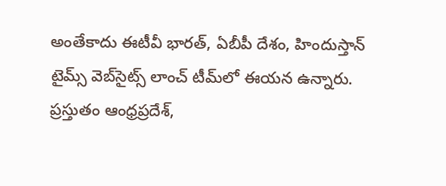అంతేకాదు ఈటీవీ భారత్, ఏబీపీ దేశం, హిందుస్తాన్ టైమ్స్ వెబ్‌సైట్స్ లాంచ్ టీమ్‌లో ఈయన ఉన్నారు. ప్రస్తుతం ఆంధ్రప్రదేశ్,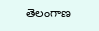తెలంగాణ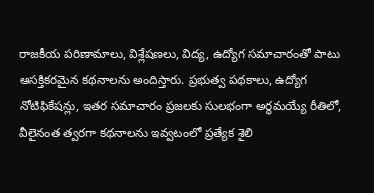రాజకీయ పరిణామాలు, విశ్లేషణలు, విద్య, ఉద్యోగ సమాచారంతో పాటు ఆసక్తికరమైన కథనాలను అందిస్తారు. ప్రభుత్వ పథకాలు, ఉద్యోగ నోటిఫికేషన్లు, ఇతర సమాచారం ప్రజలకు సులభంగా అర్థమయ్యే రీతిలో, వీలైనంత త్వరగా కథనాలను ఇవ్వటంలో ప్రత్యేక శైలి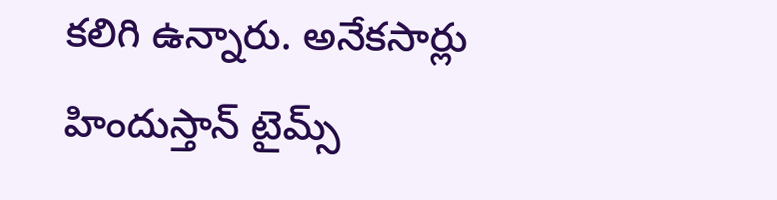కలిగి ఉన్నారు. అనేకసార్లు హిందుస్తాన్ టైమ్స్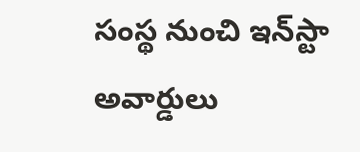సంస్థ నుంచి ఇన్‌స్టా అవార్డులు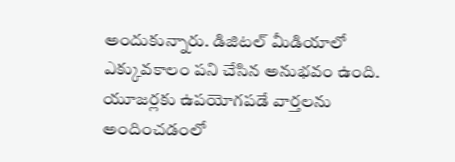అందుకున్నారు. డిజిటల్ మీడియాలో ఎక్కువకాలం పని చేసిన అనుభవం ఉంది. యూజర్లకు ఉపయోగపడే వార్తలను అందించడంలో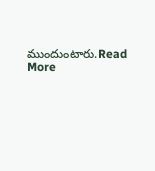ముందుంటారు.Read More